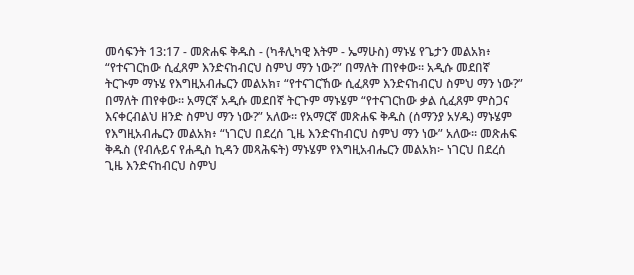መሳፍንት 13:17 - መጽሐፍ ቅዱስ - (ካቶሊካዊ እትም - ኤማሁስ) ማኑሄ የጌታን መልአክ፥ “የተናገርከው ሲፈጸም እንድናከብርህ ስምህ ማን ነው?” በማለት ጠየቀው። አዲሱ መደበኛ ትርጒም ማኑሄ የእግዚአብሔርን መልአክ፣ “የተናገርኸው ሲፈጸም እንድናከብርህ ስምህ ማን ነው?” በማለት ጠየቀው። አማርኛ አዲሱ መደበኛ ትርጉም ማኑሄም “የተናገርከው ቃል ሲፈጸም ምስጋና እናቀርብልህ ዘንድ ስምህ ማን ነው?” አለው። የአማርኛ መጽሐፍ ቅዱስ (ሰማንያ አሃዱ) ማኑሄም የእግዚአብሔርን መልአክ፥ “ነገርህ በደረሰ ጊዜ እንድናከብርህ ስምህ ማን ነው” አለው። መጽሐፍ ቅዱስ (የብሉይና የሐዲስ ኪዳን መጻሕፍት) ማኑሄም የእግዚአብሔርን መልአክ፦ ነገርህ በደረሰ ጊዜ እንድናከብርህ ስምህ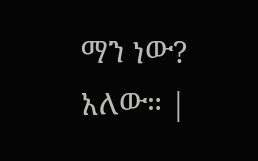ማን ነው? አለው። |